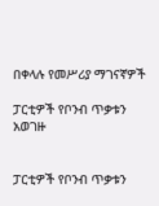በቀላሉ የመሥሪያ ማገናኛዎች

ፓርቲዎች የቦንብ ጥቃቱን አወገዙ


ፓርቲዎች የቦንብ ጥቃቱን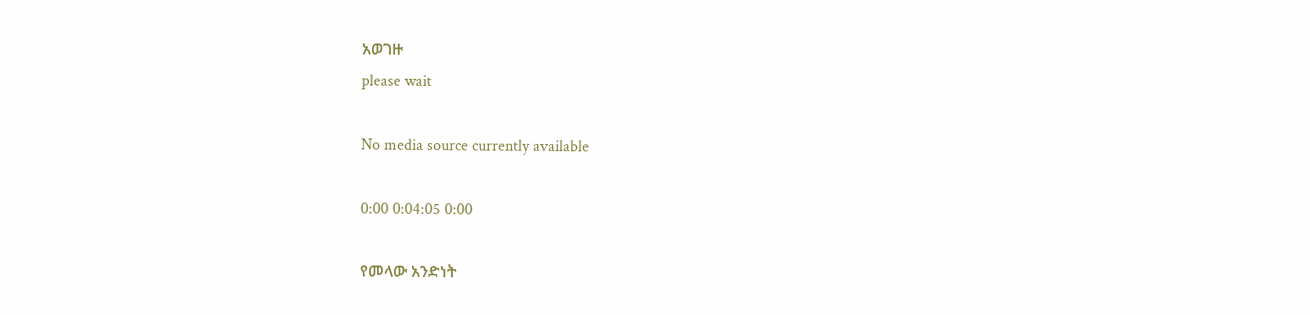አወገዙ
please wait

No media source currently available

0:00 0:04:05 0:00

የመላው አንድነት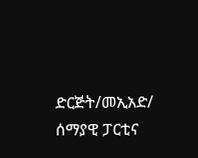ድርጅት/መኢአድ/ ሰማያዊ ፓርቲና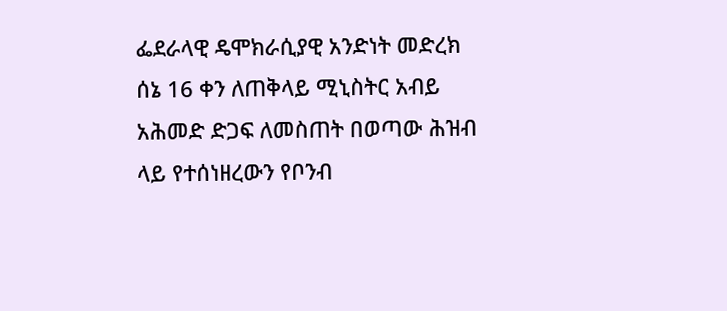ፌደራላዊ ዴሞክራሲያዊ አንድነት መድረክ ሰኔ 16 ቀን ለጠቅላይ ሚኒስትር አብይ አሕመድ ድጋፍ ለመስጠት በወጣው ሕዝብ ላይ የተሰነዘረውን የቦንብ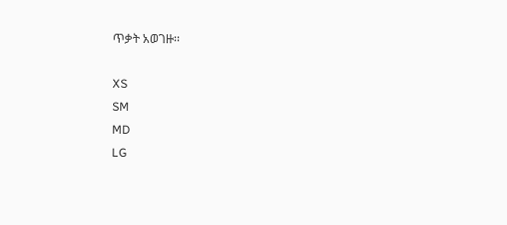ጥቃት አወገዙ፡፡

XS
SM
MD
LG